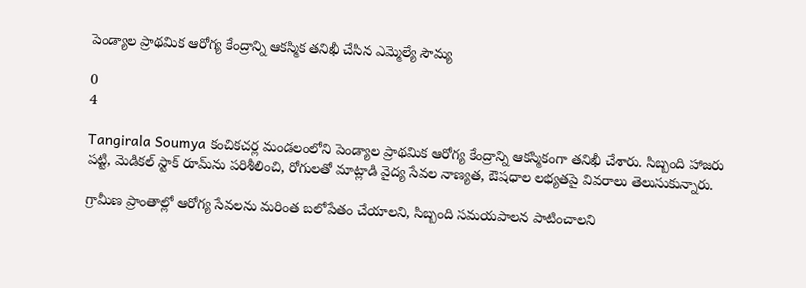పెండ్యాల ప్రాథమిక ఆరోగ్య కేంద్రాన్ని ఆకస్మిక తనిఖీ చేసిన ఎమ్మెల్యే సౌమ్య

0
4

Tangirala Soumya కంచికచర్ల మండలంలోని పెండ్యాల ప్రాథమిక ఆరోగ్య కేంద్రాన్ని ఆకస్మికంగా తనిఖీ చేశారు. సిబ్బంది హాజరు పట్టి, మెడికల్ స్టాక్ రూమ్‌ను పరిశీలించి, రోగులతో మాట్లాడి వైద్య సేవల నాణ్యత, ఔషధాల లభ్యతపై వివరాలు తెలుసుకున్నారు.

గ్రామీణ ప్రాంతాల్లో ఆరోగ్య సేవలను మరింత బలోపేతం చేయాలని, సిబ్బంది సమయపాలన పాటించాలని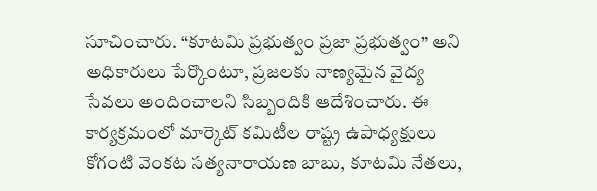సూచించారు. “కూటమి ప్రభుత్వం ప్రజా ప్రభుత్వం” అని అధికారులు పేర్కొంటూ, ప్రజలకు నాణ్యమైన వైద్య సేవలు అందించాలని సిబ్బందికి ఆదేశించారు. ఈ కార్యక్రమంలో మార్కెట్ కమిటీల రాష్ట్ర ఉపాధ్యక్షులు కోగంటి వెంకట సత్యనారాయణ బాబు, కూటమి నేతలు,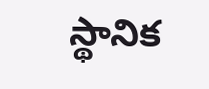స్థానిక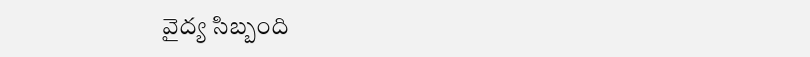వైద్య సిబ్బంది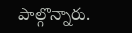పాల్గొన్నారు.